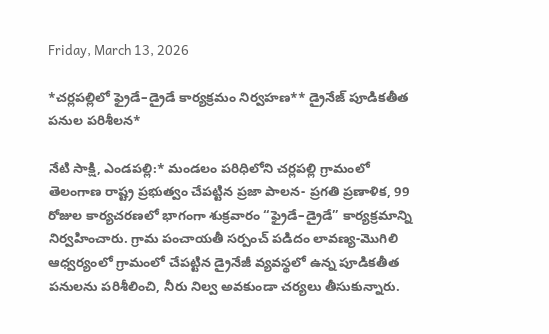Friday, March 13, 2026

*చర్లపల్లిలో ఫ్రైడే–డ్రైడే కార్యక్రమం నిర్వహణ** డ్రైనేజ్ పూడికతీత పనుల పరిశీలన*

నేటి సాక్షి, ఎండపల్లి:* మండలం పరిధిలోని చర్లపల్లి గ్రామంలో తెలంగాణ రాష్ట్ర ప్రభుత్వం చేపట్టిన ప్రజా పాలన- ప్రగతి ప్రణాళిక, 99 రోజుల కార్యచరణలో భాగంగా శుక్రవారం “ఫ్రైడే–డ్రైడే” కార్యక్రమాన్ని నిర్వహించారు. గ్రామ పంచాయతీ సర్పంచ్ పడిదం లావణ్య-మొగిలి ఆధ్వర్యంలో గ్రామంలో చేపట్టిన డ్రైనేజీ వ్యవస్థలో ఉన్న పూడికతీత పనులను పరిశీలించి, నీరు నిల్వ అవకుండా చర్యలు తీసుకున్నారు.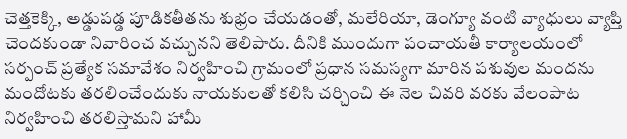చెత్తకెక్కి, అడ్డుపడ్డ పూడికతీతను శుభ్రం చేయడంతో, మలేరియా, డెంగ్యూ వంటి వ్యాధులు వ్యాప్తి చెందకుండా నివారించ వచ్చునని తెలిపారు. దీనికి ముందుగా పంచాయతీ కార్యాలయంలో సర్పంచ్ ప్రత్యేక సమావేశం నిర్వహించి గ్రామంలో ప్రధాన సమస్యగా మారిన పశువుల మందను మందోటకు తరలించేందుకు నాయకులతో కలిసి చర్చించి ఈ నెల చివరి వరకు వేలంపాట నిర్వహించి తరలిస్తామని హామీ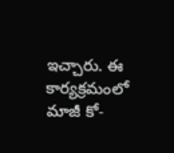ఇచ్చారు. ఈ కార్యక్రమంలో మాజీ కో-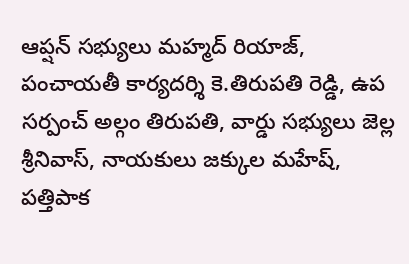ఆప్షన్ సభ్యులు మహ్మద్ రియాజ్, పంచాయతీ కార్యదర్శి కె.తిరుపతి రెడ్డి, ఉప సర్పంచ్ అల్గం తిరుపతి, వార్డు సభ్యులు జెల్ల శ్రీనివాస్, నాయకులు జక్కుల మహేష్, పత్తిపాక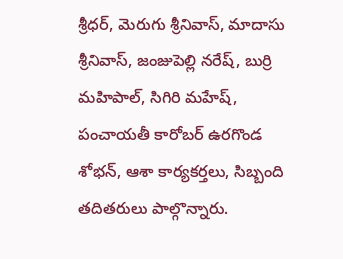శ్రీధర్, మెరుగు శ్రీనివాస్, మాదాసు శ్రీనివాస్, జంజుపెల్లి నరేష్, బుర్రి మహిపాల్, సిగిరి మహేష్, పంచాయతీ కారోబర్ ఉరగొండ శోభన్, ఆశా కార్యకర్తలు, సిబ్బంది తదితరులు పాల్గొన్నారు.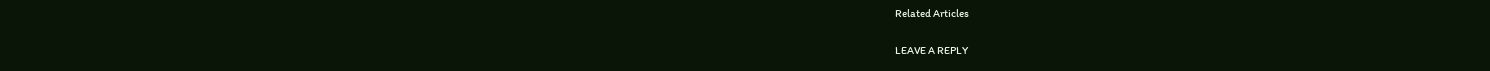Related Articles

LEAVE A REPLY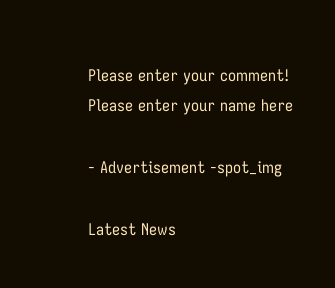Please enter your comment!
Please enter your name here

- Advertisement -spot_img

Latest News